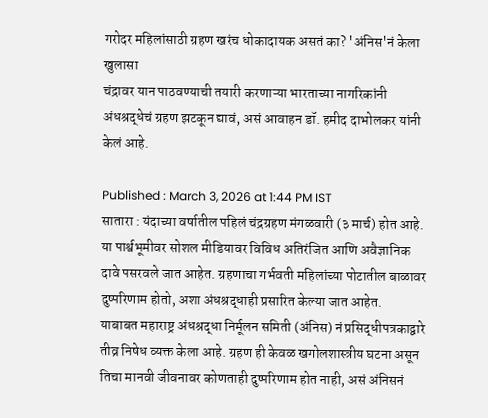गरोदर महिलांसाठी ग्रहण खरंच धोकादायक असतं का? 'अंनिस'नं केला खुलासा
चंद्रावर यान पाठवण्याची तयारी करणाऱ्या भारताच्या नागरिकांनी अंधश्रद्धेचं ग्रहण झटकून द्यावं, असं आवाहन डॉ. हमीद दाभोलकर यांनी केलं आहे.

Published : March 3, 2026 at 1:44 PM IST
सातारा : यंदाच्या वर्षातील पहिलं चंद्रग्रहण मंगळवारी (३ मार्च) होत आहे. या पार्श्वभूमीवर सोशल मीडियावर विविध अतिरंजित आणि अवैज्ञानिक दावे पसरवले जात आहेत. ग्रहणाचा गर्भवती महिलांच्या पोटातील बाळावर दुष्परिणाम होतो, अशा अंधश्रद्धाही प्रसारित केल्या जात आहेत.
याबाबत महाराष्ट्र अंधश्रद्धा निर्मूलन समिती (अंनिस) नं प्रसिद्धीपत्रकाद्वारे तीव्र निषेध व्यक्त केला आहे. ग्रहण ही केवळ खगोलशास्त्रीय घटना असून तिचा मानवी जीवनावर कोणताही दुष्परिणाम होत नाही, असं अंनिसनं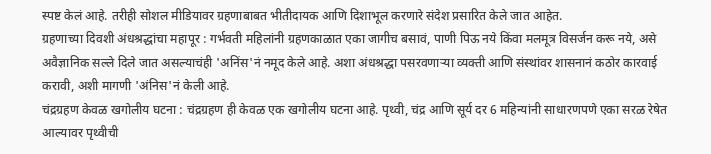स्पष्ट केलं आहे. तरीही सोशल मीडियावर ग्रहणाबाबत भीतीदायक आणि दिशाभूल करणारे संदेश प्रसारित केले जात आहेत.
ग्रहणाच्या दिवशी अंधश्रद्धांचा महापूर : गर्भवती महिलांनी ग्रहणकाळात एका जागीच बसावं, पाणी पिऊ नये किंवा मलमूत्र विसर्जन करू नये, असे अवैज्ञानिक सल्ले दिले जात असल्याचंही 'अनिंस'नं नमूद केले आहे. अशा अंधश्रद्धा पसरवणाऱ्या व्यक्ती आणि संस्थांवर शासनानं कठोर कारवाई करावी, अशी मागणी 'अंनिस'नं केली आहे.
चंद्रग्रहण केवळ खगोलीय घटना : चंद्रग्रहण ही केवळ एक खगोलीय घटना आहे. पृथ्वी, चंद्र आणि सूर्य दर 6 महिन्यांनी साधारणपणे एका सरळ रेषेत आल्यावर पृथ्वीची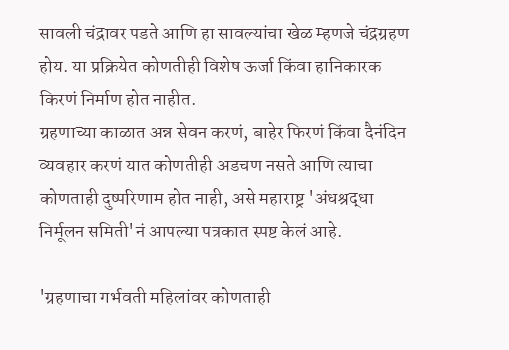सावली चंद्रावर पडते आणि हा सावल्यांचा खेळ म्हणजे चंद्रग्रहण होय. या प्रक्रियेत कोणतीही विशेष ऊर्जा किंवा हानिकारक किरणं निर्माण होत नाहीत.
ग्रहणाच्या काळात अन्न सेवन करणं, बाहेर फिरणं किंवा दैनंदिन व्यवहार करणं यात कोणतीही अडचण नसते आणि त्याचा कोणताही दुष्परिणाम होत नाही, असे महाराष्ट्र 'अंधश्रद्धा निर्मूलन समिती'नं आपल्या पत्रकात स्पष्ट केलं आहे.

'ग्रहणाचा गर्भवती महिलांवर कोणताही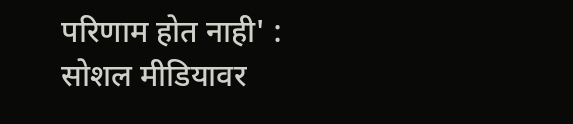परिणाम होत नाही' : सोशल मीडियावर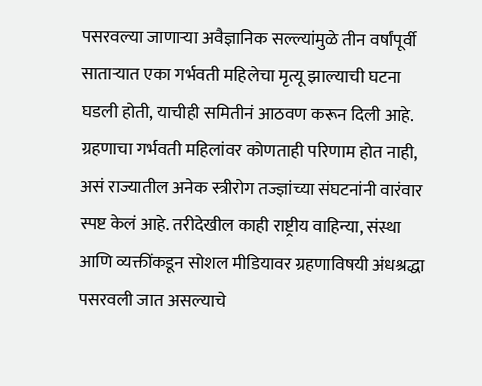पसरवल्या जाणाऱ्या अवैज्ञानिक सल्ल्यांमुळे तीन वर्षांपूर्वी साताऱ्यात एका गर्भवती महिलेचा मृत्यू झाल्याची घटना घडली होती, याचीही समितीनं आठवण करून दिली आहे. ग्रहणाचा गर्भवती महिलांवर कोणताही परिणाम होत नाही, असं राज्यातील अनेक स्त्रीरोग तज्ज्ञांच्या संघटनांनी वारंवार स्पष्ट केलं आहे. तरीदेखील काही राष्ट्रीय वाहिन्या, संस्था आणि व्यक्तींकडून सोशल मीडियावर ग्रहणाविषयी अंधश्रद्धा पसरवली जात असल्याचे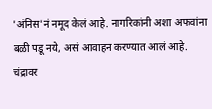'अंनिस'नं नमूद केलं आहे. नागरिकांनी अशा अफवांना बळी पडू नये, असं आवाहन करण्यात आलं आहे.
चंद्रावर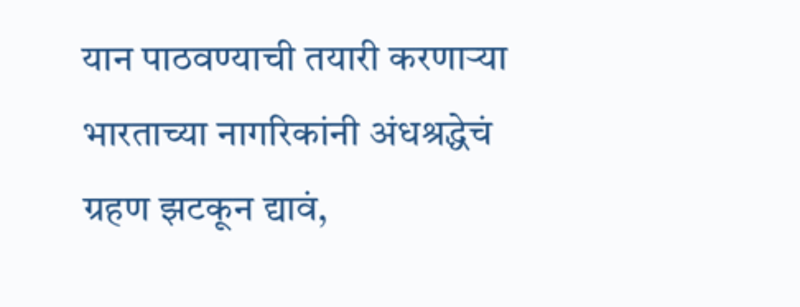यान पाठवण्याची तयारी करणाऱ्या भारताच्या नागरिकांनी अंधश्रद्धेचं ग्रहण झटकून द्यावं,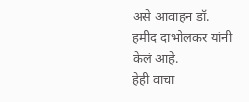असे आवाहन डॉ. हमीद दाभोलकर यांनी केलं आहे.
हेही वाचा